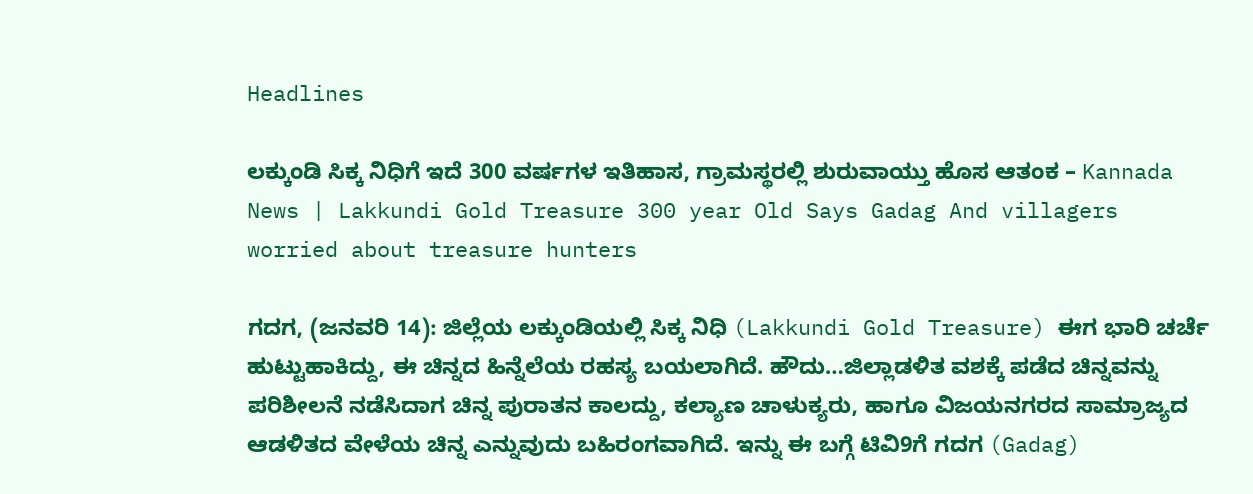Headlines

ಲಕ್ಕುಂಡಿ ಸಿಕ್ಕ ನಿಧಿಗೆ ಇದೆ 300 ವರ್ಷಗಳ ಇತಿಹಾಸ, ಗ್ರಾಮಸ್ಥರಲ್ಲಿ ಶುರುವಾಯ್ತು ಹೊಸ ಆತಂಕ – Kannada News | Lakkundi Gold Treasure 300 year Old Says Gadag And villagers worried about treasure hunters

ಗದಗ, (ಜನವರಿ 14): ಜಿಲ್ಲೆಯ ಲಕ್ಕುಂಡಿಯಲ್ಲಿ ಸಿಕ್ಕ ನಿಧಿ (Lakkundi Gold Treasure) ಈಗ ಭಾರಿ ಚರ್ಚೆ ಹುಟ್ಟುಹಾಕಿದ್ದು, ಈ ಚಿನ್ನದ ಹಿನ್ನೆಲೆಯ ರಹಸ್ಯ ಬಯಲಾಗಿದೆ. ಹೌದು…ಜಿಲ್ಲಾಡಳಿತ ವಶಕ್ಕೆ ಪಡೆದ ಚಿನ್ನವನ್ನು ಪರಿಶೀಲನೆ ನಡೆಸಿದಾಗ ಚಿನ್ನ ಪುರಾತನ ಕಾಲದ್ದು, ಕಲ್ಯಾಣ ಚಾಳುಕ್ಯರು, ಹಾಗೂ ವಿಜಯನಗರದ ಸಾಮ್ರಾಜ್ಯದ ಆಡಳಿತದ ವೇಳೆಯ ಚಿನ್ನ ಎನ್ನುವುದು ಬಹಿರಂಗವಾಗಿದೆ. ಇನ್ನು ಈ ಬಗ್ಗೆ ಟಿವಿ9ಗೆ ಗದಗ (Gadag)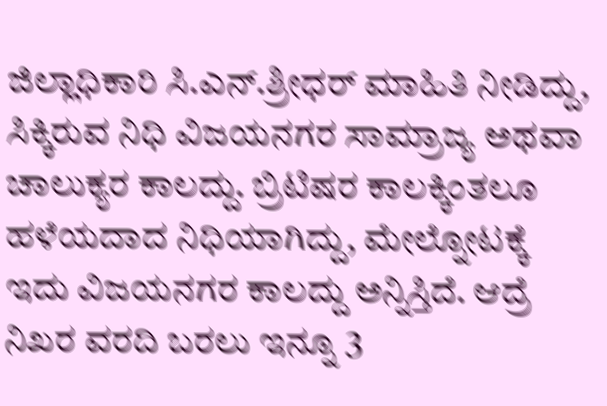ಜಿಲ್ಲಾಧಿಕಾರಿ ಸಿ.ಎನ್.ಶ್ರೀಧರ್ ಮಾಹಿತಿ ನೀಡಿದ್ದು, ಸಿಕ್ಕಿರುವ ನಿಧಿ ವಿಜಯನಗರ ಸಾಮ್ರಾಜ್ಯ ಅಥವಾ ಚಾಲುಕ್ಯರ ಕಾಲದ್ದು. ಬ್ರಿಟಿಷರ ಕಾಲಕ್ಕಿಂತಲೂ ಹಳೆಯದಾದ ನಿಧಿಯಾಗಿದ್ದು, ಮೇಲ್ನೋಟಕ್ಕೆ ಇದು ವಿಜಯನಗರ ಕಾಲದ್ದು ಅನ್ನಿಸ್ತಿದೆ. ಆದ್ರೆ ನಿಖರ ವರದಿ ಬರಲು ಇನ್ನೂ 3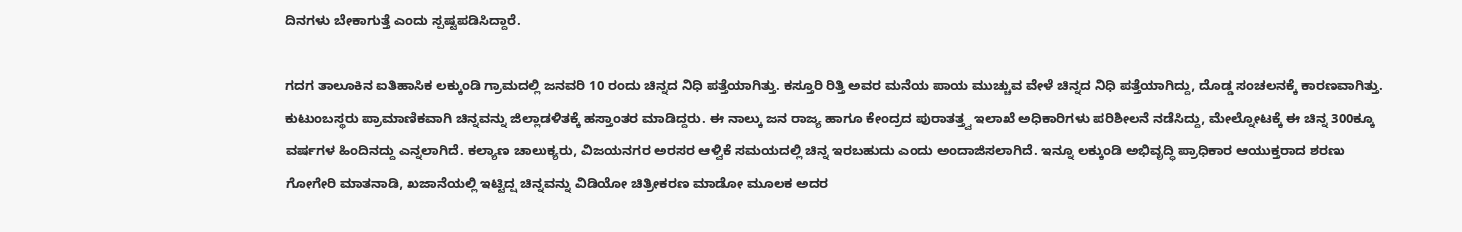ದಿನಗಳು ಬೇಕಾಗುತ್ತೆ ಎಂದು ಸ್ಪಷ್ಟಪಡಿಸಿದ್ದಾರೆ.

ಗದಗ ತಾಲೂಕಿನ ಐತಿಹಾಸಿಕ ಲಕ್ಕುಂಡಿ ಗ್ರಾಮದಲ್ಲಿ ಜನವರಿ 10 ರಂದು ಚಿನ್ನದ‌ ನಿಧಿ ಪತ್ತೆಯಾಗಿತ್ತು. ಕಸ್ತೂರಿ ರಿತ್ತಿ ಅವರ ಮನೆಯ ಪಾಯ ಮುಚ್ಚುವ ವೇಳೆ ಚಿನ್ನದ ನಿಧಿ ಪತ್ತೆಯಾಗಿದ್ದು, ದೊಡ್ಡ ಸಂಚಲನಕ್ಕೆ ಕಾರಣವಾಗಿತ್ತು. ಕುಟುಂಬಸ್ಥರು ಪ್ರಾಮಾಣಿಕವಾಗಿ ಚಿನ್ನವನ್ನು ಜಿಲ್ಲಾಡಳಿತಕ್ಕೆ ಹಸ್ತಾಂತರ ಮಾಡಿದ್ದರು. ಈ ನಾಲ್ಕು ಜನ ರಾಜ್ಯ ಹಾಗೂ ಕೇಂದ್ರದ ಪುರಾತತ್ತ್ವ ‌ಇಲಾಖೆ ಅಧಿಕಾರಿಗಳು ಪರಿಶೀಲನೆ ನಡೆಸಿದ್ದು, ಮೇಲ್ನೋಟಕ್ಕೆ ಈ ಚಿನ್ನ 300ಕ್ಕೂ ವರ್ಷಗಳ ಹಿಂದಿನದ್ದು ಎನ್ನಲಾಗಿದೆ. ಕಲ್ಯಾಣ ಚಾಲುಕ್ಯರು, ವಿಜಯನಗರ ಅರಸರ ಆಳ್ವಿಕೆ ಸಮಯದಲ್ಲಿ ಚಿನ್ನ ಇರಬಹುದು ಎಂದು ಅಂದಾಜಿಸಲಾಗಿದೆ. ಇನ್ನೂ ಲಕ್ಕುಂಡಿ ಅಭಿವೃದ್ಧಿ ಪ್ರಾಧಿಕಾರ ಆಯುಕ್ತರಾದ ಶರಣು ಗೋಗೇರಿ ಮಾತನಾಡಿ, ಖಜಾನೆಯಲ್ಲಿ ಇಟ್ಟಿದ್ಷ ಚಿನ್ನವನ್ನು ವಿಡಿಯೋ ಚಿತ್ರೀಕರಣ ಮಾಡೋ ಮೂಲಕ ಅದರ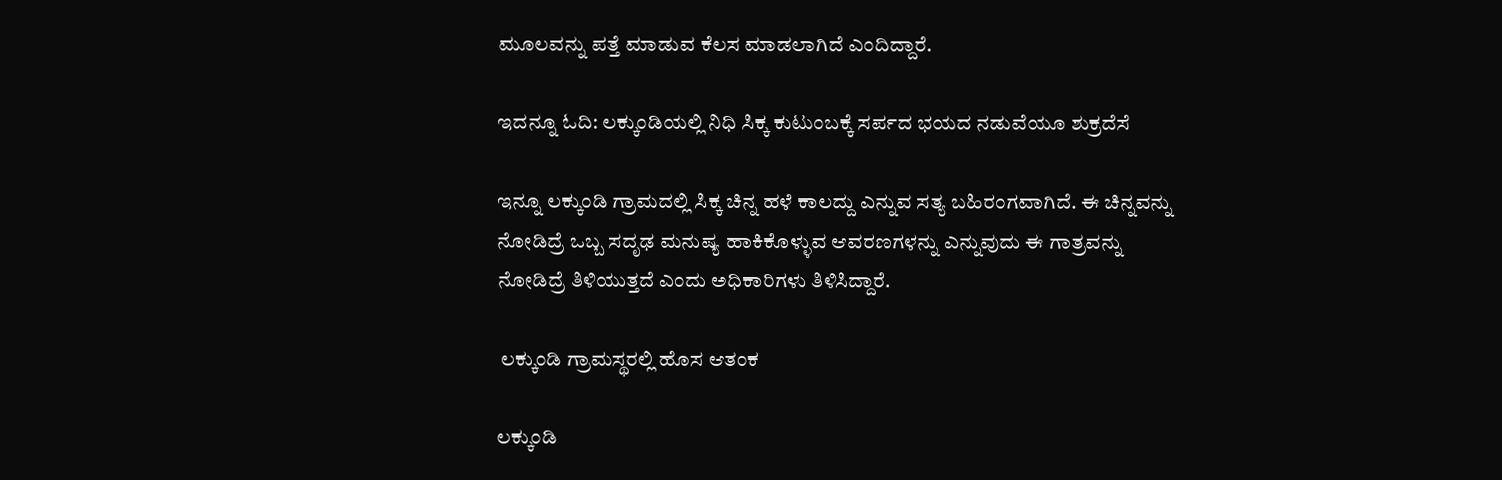ಮೂಲವನ್ನು ಪತ್ತೆ ಮಾಡುವ ಕೆಲಸ ಮಾಡಲಾಗಿದೆ ಎಂದಿದ್ದಾರೆ.

ಇದನ್ನೂ ಓದಿ: ಲಕ್ಕುಂಡಿಯಲ್ಲಿ ನಿಧಿ ಸಿಕ್ಕ ಕುಟುಂಬಕ್ಕೆ ಸರ್ಪದ ಭಯದ ನಡುವೆಯೂ ಶುಕ್ರದೆಸೆ

ಇನ್ನೂ ಲಕ್ಕುಂಡಿ ಗ್ರಾಮದಲ್ಲಿ ಸಿಕ್ಕ ಚಿನ್ನ ಹಳೆ ಕಾಲದ್ದು ಎನ್ನುವ ಸತ್ಯ ಬಹಿರಂಗವಾಗಿದೆ. ಈ ಚಿನ್ನವನ್ನು ನೋಡಿದ್ರೆ ಒಬ್ಬ ಸದೃಢ ಮನುಷ್ಯ ಹಾಕಿಕೊಳ್ಳುವ ಆವರಣಗಳನ್ನು ಎನ್ನುವುದು ಈ ಗಾತ್ರವನ್ನು ನೋಡಿದ್ರೆ ತಿಳಿಯುತ್ತದೆ ಎಂದು ಅಧಿಕಾರಿಗಳು ತಿಳಿಸಿದ್ದಾರೆ.

 ಲಕ್ಕುಂಡಿ ಗ್ರಾಮಸ್ಥರಲ್ಲಿ ಹೊಸ ಆತಂಕ

ಲಕ್ಕುಂಡಿ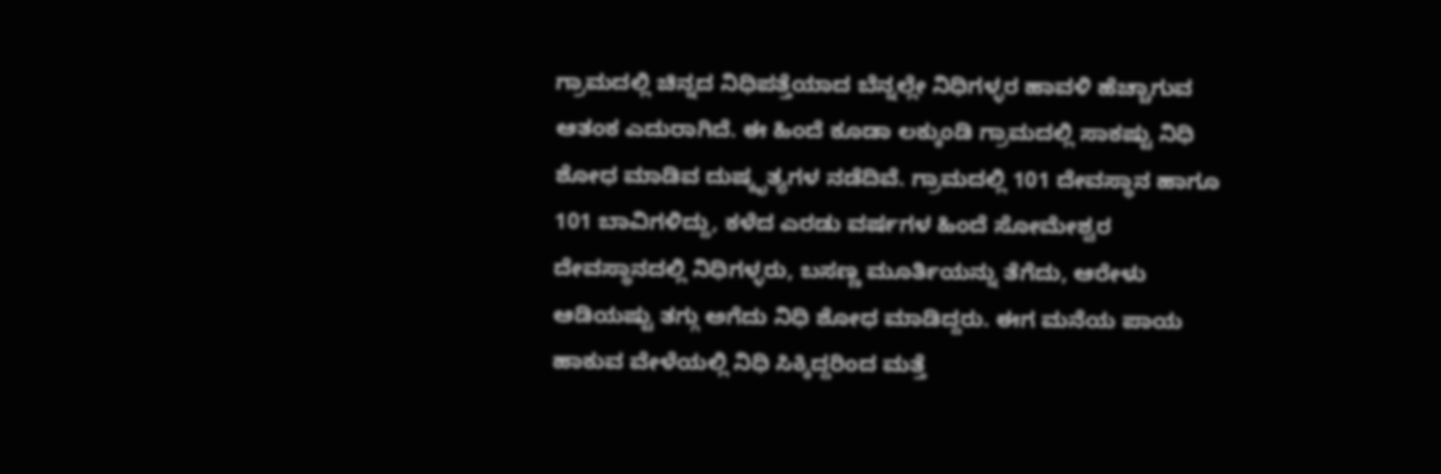ಗ್ರಾಮದಲ್ಲಿ ಚಿನ್ನದ ‌ನಿಧಿಪತ್ತೆಯಾದ ಬೆನ್ನಲ್ಲೇ ನಿಧಿಗಳ್ಳರ ಹಾವಳಿ ಹೆಚ್ಚಾಗುವ ಆತಂಕ ಎದುರಾಗಿದೆ. ಈ ಹಿಂದೆ ಕೂಡಾ ಲಕ್ಕುಂಡಿ ಗ್ರಾಮದಲ್ಲಿ ಸಾಕಷ್ಟು ನಿಧಿ ಶೋಧ ಮಾಡಿವ ದುಷ್ಕೃತ್ಯಗಳ ನಡೆದಿವೆ. ಗ್ರಾಮದಲ್ಲಿ 101 ದೇವಸ್ಥಾನ ಹಾಗೂ 101 ಬಾವಿಗಳಿದ್ದು, ಕಳೆದ‌ ಎರಡು ವರ್ಷಗಳ ಹಿಂದೆ ಸೋಮೇಶ್ವರ ದೇವಸ್ಥಾನದಲ್ಲಿ ನಿಧಿಗಳ್ಳರು, ಬಸಣ್ಣ ಮೂರ್ತಿಯನ್ನು ತೆಗೆದು, ಆರೇಳು ಆಡಿಯಷ್ಟು ತಗ್ಗು ಅಗೆದು ನಿಧಿ ಶೋಧ ಮಾಡಿದ್ದರು. ಈಗ ಮನೆಯ ಪಾಯ ಹಾಕುವ ವೇಳೆಯಲ್ಲಿ ನಿಧಿ ಸಿಕ್ಕಿದ್ದರಿಂದ ಮತ್ತೆ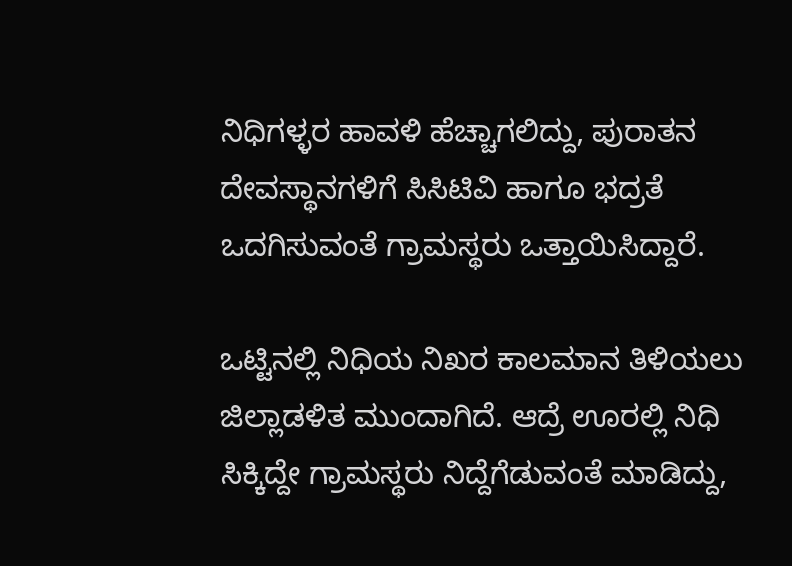ನಿಧಿಗಳ್ಳರ ಹಾವಳಿ ಹೆಚ್ಚಾಗಲಿದ್ದು, ಪುರಾತನ ದೇವಸ್ಥಾನಗಳಿಗೆ ಸಿಸಿಟಿವಿ ಹಾಗೂ ಭದ್ರತೆ ಒದಗಿಸುವಂತೆ ಗ್ರಾಮಸ್ಥರು ಒತ್ತಾಯಿಸಿದ್ದಾರೆ.

ಒಟ್ಟಿನಲ್ಲಿ ನಿಧಿಯ ನಿಖರ ಕಾಲಮಾನ ತಿಳಿಯಲು ಜಿಲ್ಲಾಡಳಿತ ಮುಂದಾಗಿದೆ. ಆದ್ರೆ ಊರಲ್ಲಿ ನಿಧಿ ಸಿಕ್ಕಿದ್ದೇ ಗ್ರಾಮಸ್ಥರು ನಿದ್ದೆಗೆಡುವಂತೆ ಮಾಡಿದ್ದು,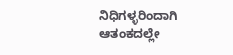ನಿಧಿಗಳ್ಳರಿಂದಾಗಿ ಆತಂಕದಲ್ಲೇ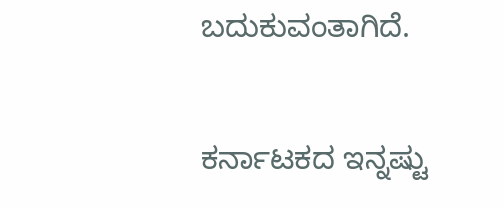ಬದುಕುವಂತಾಗಿದೆ.

ಕರ್ನಾಟಕದ ಇನ್ನಷ್ಟು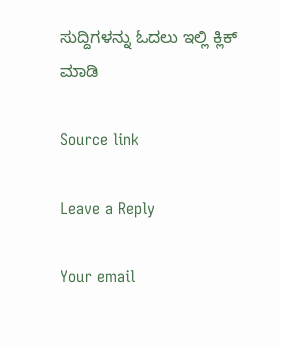ಸುದ್ದಿಗಳನ್ನು ಓದಲು ಇಲ್ಲಿ ಕ್ಲಿಕ್ ಮಾಡಿ

Source link

Leave a Reply

Your email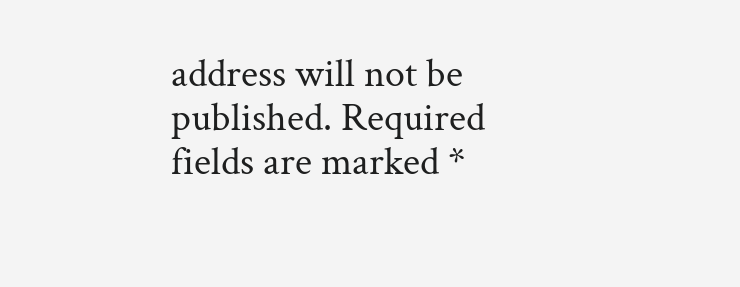address will not be published. Required fields are marked *